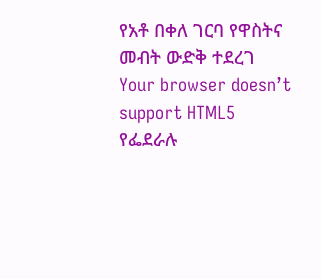የአቶ በቀለ ገርባ የዋስትና መብት ውድቅ ተደረገ
Your browser doesn’t support HTML5
የፌደራሉ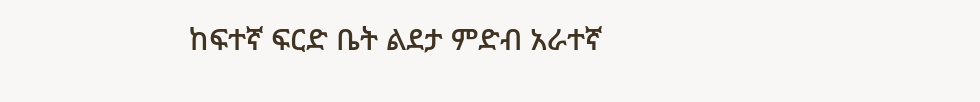ከፍተኛ ፍርድ ቤት ልደታ ምድብ አራተኛ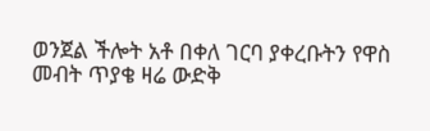ወንጀል ችሎት አቶ በቀለ ገርባ ያቀረቡትን የዋስ መብት ጥያቄ ዛሬ ውድቅ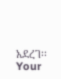አደረገ፡፡
Your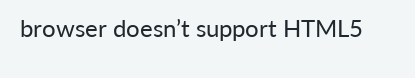browser doesn’t support HTML5